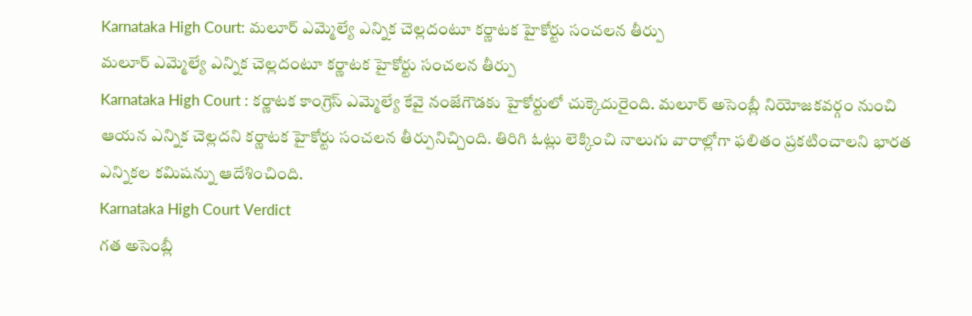Karnataka High Court: మలూర్ ఎమ్మెల్యే ఎన్నిక చెల్లదంటూ కర్ణాటక హైకోర్టు సంచలన తీర్పు
మలూర్ ఎమ్మెల్యే ఎన్నిక చెల్లదంటూ కర్ణాటక హైకోర్టు సంచలన తీర్పు
Karnataka High Court : కర్ణాటక కాంగ్రెస్ ఎమ్మెల్యే కేవై నంజేగౌడకు హైకోర్టులో చుక్కెదురైంది. మలూర్ అసెంబ్లీ నియోజకవర్గం నుంచి ఆయన ఎన్నిక చెల్లదని కర్ణాటక హైకోర్టు సంచలన తీర్పునిచ్చింది. తిరిగి ఓట్లు లెక్కించి నాలుగు వారాల్లోగా ఫలితం ప్రకటించాలని భారత ఎన్నికల కమిషన్ను ఆదేశించింది.
Karnataka High Court Verdict
గత అసెంబ్లీ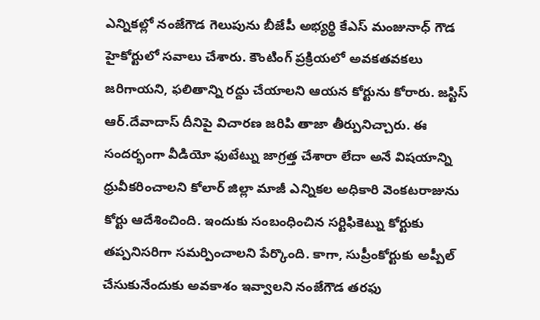ఎన్నికల్లో నంజేగౌడ గెలుపును బీజేపీ అభ్యర్థి కేఎస్ మంజునాధ్ గౌడ హైకోర్టులో సవాలు చేశారు. కౌంటింగ్ ప్రక్రియలో అవకతవకలు జరిగాయని, ఫలితాన్ని రద్దు చేయాలని ఆయన కోర్టును కోరారు. జస్టిస్ ఆర్.దేవాదాస్ దీనిపై విచారణ జరిపి తాజా తీర్పునిచ్చారు. ఈ సందర్భంగా వీడియో ఫుటేట్ను జాగ్రత్త చేశారా లేదా అనే విషయాన్ని ధ్రువీకరించాలని కోలార్ జిల్లా మాజీ ఎన్నికల అధికారి వెంకటరాజును కోర్టు ఆదేశించింది. ఇందుకు సంబంధించిన సర్టిఫికెట్ను కోర్టుకు తప్పనిసరిగా సమర్పించాలని పేర్కొంది. కాగా, సుప్రీంకోర్టుకు అప్పీల్ చేసుకునేందుకు అవకాశం ఇవ్వాలని నంజేగౌడ తరఫు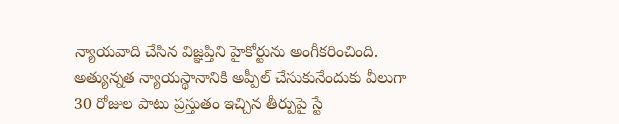న్యాయవాది చేసిన విజ్ఞప్తిని హైకోర్టును అంగీకరించింది. అత్యున్నత న్యాయస్థానానికి అప్పీల్ చేసుకునేందుకు వీలుగా 30 రోజుల పాటు ప్రస్తుతం ఇచ్చిన తీర్పుపై స్టే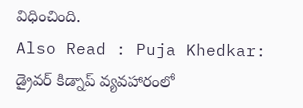విధించింది.
Also Read : Puja Khedkar: డ్రైవర్ కిడ్నాప్ వ్యవహారంలో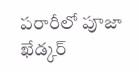పరారీలో పూజా ఖేడ్కర్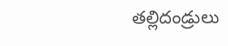తల్లిదండ్రులు